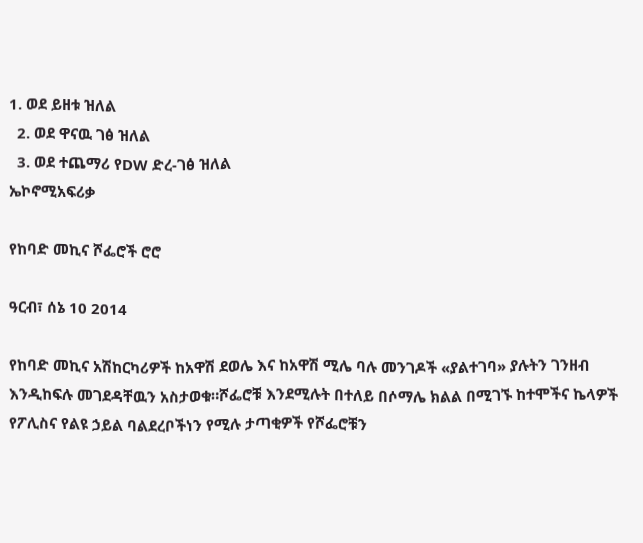1. ወደ ይዘቱ ዝለል
  2. ወደ ዋናዉ ገፅ ዝለል
  3. ወደ ተጨማሪ የDW ድረ-ገፅ ዝለል
ኤኮኖሚአፍሪቃ

የከባድ መኪና ሾፌሮች ሮሮ

ዓርብ፣ ሰኔ 10 2014

የከባድ መኪና አሽከርካሪዎች ከአዋሽ ደወሌ እና ከአዋሽ ሚሌ ባሉ መንገዶች «ያልተገባ» ያሉትን ገንዘብ እንዲከፍሉ መገደዳቸዉን አስታወቁ።ሾፌሮቹ እንደሚሉት በተለይ በሶማሌ ክልል በሚገኙ ከተሞችና ኬላዎች የፖሊስና የልዩ ኃይል ባልደረቦችነን የሚሉ ታጣቂዎች የሾፌሮቹን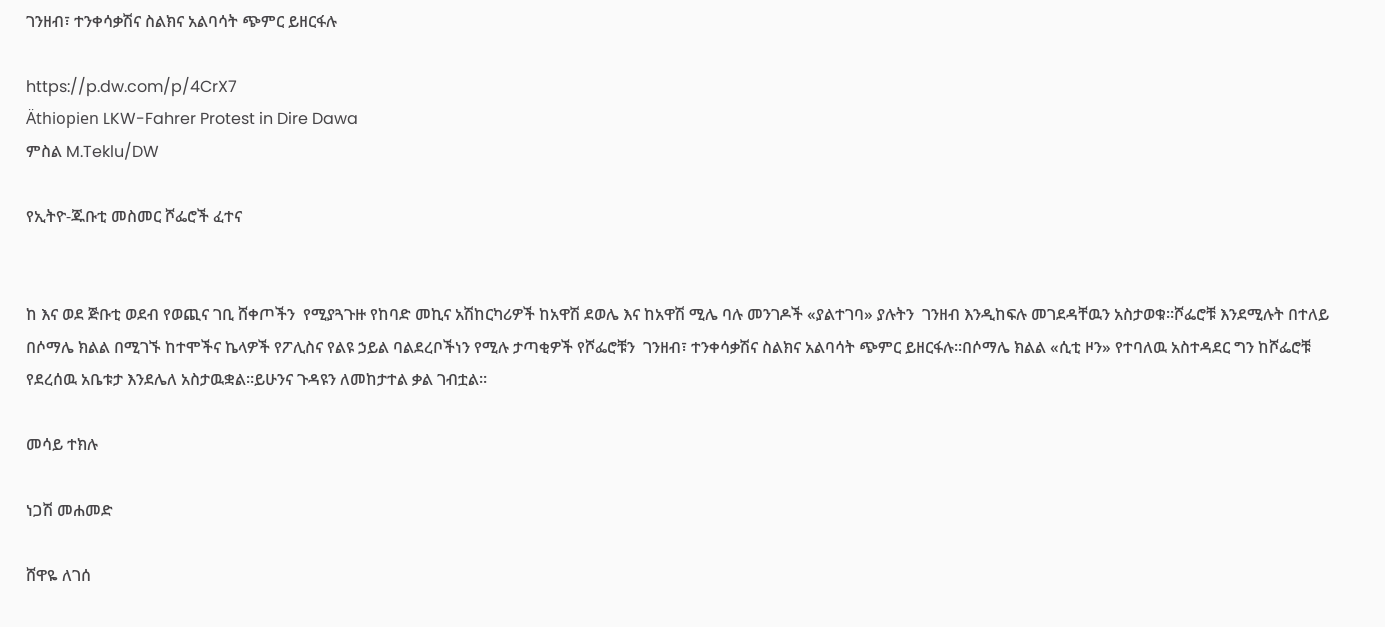ገንዘብ፣ ተንቀሳቃሽና ስልክና አልባሳት ጭምር ይዘርፋሉ

https://p.dw.com/p/4CrX7
Äthiopien LKW-Fahrer Protest in Dire Dawa
ምስል M.Teklu/DW

የኢትዮ-ጁቡቲ መስመር ሾፌሮች ፈተና


ከ እና ወደ ጅቡቲ ወደብ የወጪና ገቢ ሸቀጦችን  የሚያጓጉዙ የከባድ መኪና አሽከርካሪዎች ከአዋሽ ደወሌ እና ከአዋሽ ሚሌ ባሉ መንገዶች «ያልተገባ» ያሉትን  ገንዘብ እንዲከፍሉ መገደዳቸዉን አስታወቁ።ሾፌሮቹ እንደሚሉት በተለይ በሶማሌ ክልል በሚገኙ ከተሞችና ኬላዎች የፖሊስና የልዩ ኃይል ባልደረቦችነን የሚሉ ታጣቂዎች የሾፌሮቹን  ገንዘብ፣ ተንቀሳቃሽና ስልክና አልባሳት ጭምር ይዘርፋሉ።በሶማሌ ክልል «ሲቲ ዞን» የተባለዉ አስተዳደር ግን ከሾፌሮቹ የደረሰዉ አቤቱታ እንደሌለ አስታዉቋል።ይሁንና ጉዳዩን ለመከታተል ቃል ገብቷል።

መሳይ ተክሉ

ነጋሽ መሐመድ

ሸዋዬ ለገሰ